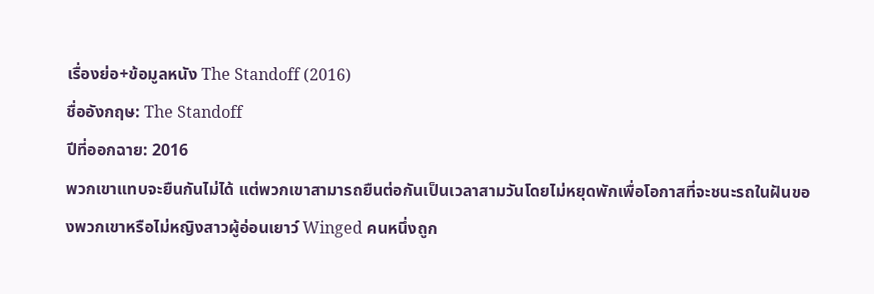เรื่องย่อ+ข้อมูลหนัง The Standoff (2016)
ชื่ออังกฤษ: The Standoff
ปีที่ออกฉาย: 2016
พวกเขาแทบจะยืนกันไม่ได้ แต่พวกเขาสามารถยืนต่อกันเป็นเวลาสามวันโดยไม่หยุดพักเพื่อโอกาสที่จะชนะรถในฝันของพวกเขาหรือไม่หญิงสาวผู้อ่อนเยาว์ Winged คนหนึ่งถูก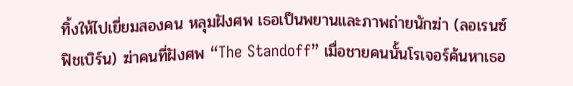ทิ้งให้ไปเยี่ยมสองคน หลุมฝังศพ เธอเป็นพยานและภาพถ่ายนักฆ่า (ลอเรนซ์ฟิชเบิร์น) ฆ่าคนที่ฝังศพ “The Standoff” เมื่อชายคนนั้นโรเจอร์ค้นหาเธอ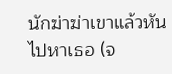นักฆ่าฆ่าเขาแล้วหันไปหาเธอ (จ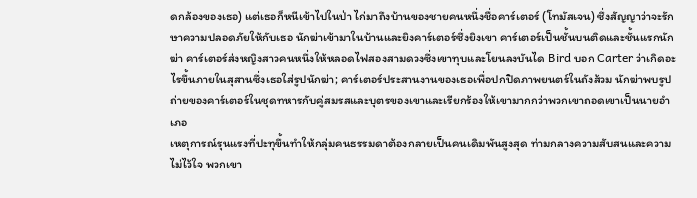ดกล้องของเธอ) แต่เธอก็หนีเข้าไปในป่า ไก่มาถึงบ้านของชายคนหนึ่งชื่อคาร์เตอร์ (โทมัสเจน) ซึ่งสัญญาว่าจะรักษาความปลอดภัยให้กับเธอ นักฆ่าเข้ามาในบ้านและยิงคาร์เตอร์ซึ่งยิงเขา คาร์เตอร์เป็นชั้นบนติดและชั้นแรกนักฆ่า คาร์เตอร์ส่งหญิงสาวคนหนึ่งให้หลอดไฟสองสามดวงซึ่งเขาทุบและโยนลงบันได Bird บอก Carter ว่าเกิดอะไรขึ้นภายในสุสานซึ่งเธอใส่รูปนักฆ่า; คาร์เตอร์ประสานงานของเธอเพื่อปกปิดภาพยนตร์ในถังส้วม นักฆ่าพบรูปถ่ายของคาร์เตอร์ในชุดทหารกับคู่สมรสและบุตรของเขาและเรียกร้องให้เขามากกว่าพวกเขาถอดเขาเป็นนายอำเภอ
เหตุการณ์รุนแรงที่ปะทุขึ้นทำให้กลุ่มคนธรรมดาต้องกลายเป็นคนเดิมพันสูงสุด ท่ามกลางความสับสนและความไม่ไว้ใจ พวกเขา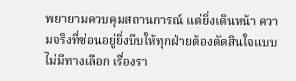พยายามควบคุมสถานการณ์ แต่ยิ่งเดินหน้า ความจริงที่ซ่อนอยู่ยิ่งบีบให้ทุกฝ่ายต้องตัดสินใจแบบไม่มีทางเลือก เรื่องรา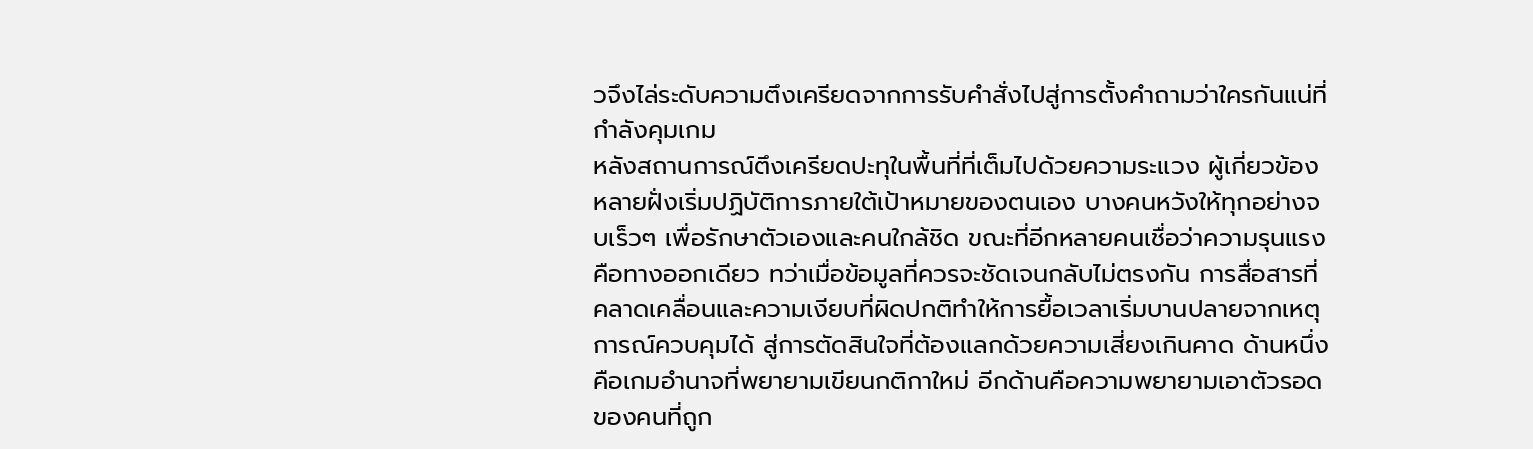วจึงไล่ระดับความตึงเครียดจากการรับคำสั่งไปสู่การตั้งคำถามว่าใครกันแน่ที่กำลังคุมเกม
หลังสถานการณ์ตึงเครียดปะทุในพื้นที่ที่เต็มไปด้วยความระแวง ผู้เกี่ยวข้องหลายฝั่งเริ่มปฏิบัติการภายใต้เป้าหมายของตนเอง บางคนหวังให้ทุกอย่างจบเร็วๆ เพื่อรักษาตัวเองและคนใกล้ชิด ขณะที่อีกหลายคนเชื่อว่าความรุนแรงคือทางออกเดียว ทว่าเมื่อข้อมูลที่ควรจะชัดเจนกลับไม่ตรงกัน การสื่อสารที่คลาดเคลื่อนและความเงียบที่ผิดปกติทำให้การยื้อเวลาเริ่มบานปลายจากเหตุการณ์ควบคุมได้ สู่การตัดสินใจที่ต้องแลกด้วยความเสี่ยงเกินคาด ด้านหนึ่งคือเกมอำนาจที่พยายามเขียนกติกาใหม่ อีกด้านคือความพยายามเอาตัวรอดของคนที่ถูก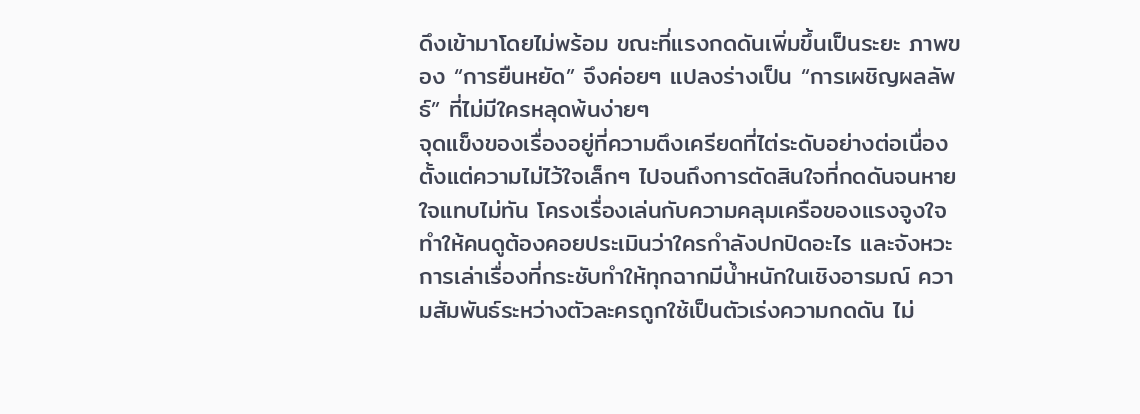ดึงเข้ามาโดยไม่พร้อม ขณะที่แรงกดดันเพิ่มขึ้นเป็นระยะ ภาพของ “การยืนหยัด” จึงค่อยๆ แปลงร่างเป็น “การเผชิญผลลัพธ์” ที่ไม่มีใครหลุดพ้นง่ายๆ
จุดแข็งของเรื่องอยู่ที่ความตึงเครียดที่ไต่ระดับอย่างต่อเนื่อง ตั้งแต่ความไม่ไว้ใจเล็กๆ ไปจนถึงการตัดสินใจที่กดดันจนหายใจแทบไม่ทัน โครงเรื่องเล่นกับความคลุมเครือของแรงจูงใจ ทำให้คนดูต้องคอยประเมินว่าใครกำลังปกปิดอะไร และจังหวะการเล่าเรื่องที่กระชับทำให้ทุกฉากมีน้ำหนักในเชิงอารมณ์ ความสัมพันธ์ระหว่างตัวละครถูกใช้เป็นตัวเร่งความกดดัน ไม่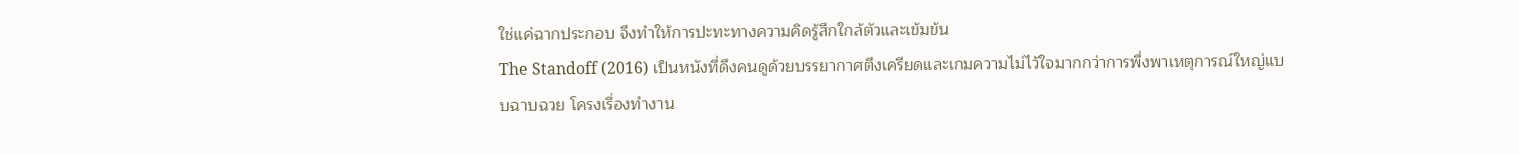ใช่แค่ฉากประกอบ จึงทำให้การปะทะทางความคิดรู้สึกใกล้ตัวและเข้มข้น
The Standoff (2016) เป็นหนังที่ดึงคนดูด้วยบรรยากาศตึงเครียดและเกมความไม่ไว้ใจมากกว่าการพึ่งพาเหตุการณ์ใหญ่แบบฉาบฉวย โครงเรื่องทำงาน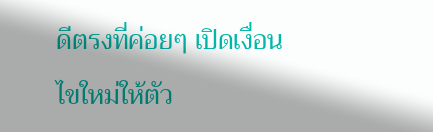ดีตรงที่ค่อยๆ เปิดเงื่อนไขใหม่ให้ตัว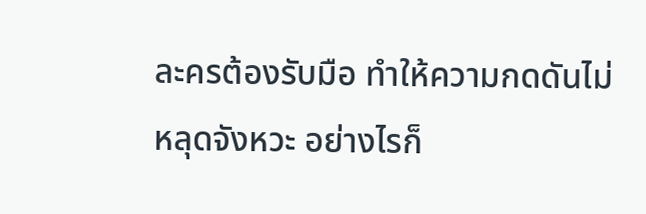ละครต้องรับมือ ทำให้ความกดดันไม่หลุดจังหวะ อย่างไรก็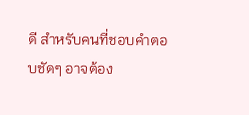ดี สำหรับคนที่ชอบคำตอบชัดๆ อาจต้อง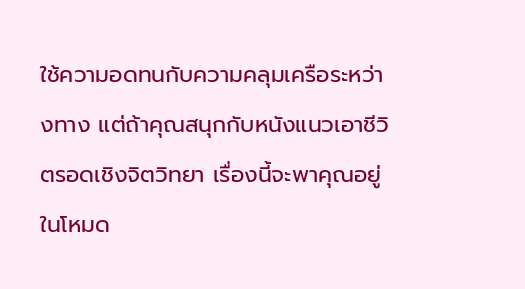ใช้ความอดทนกับความคลุมเครือระหว่างทาง แต่ถ้าคุณสนุกกับหนังแนวเอาชีวิตรอดเชิงจิตวิทยา เรื่องนี้จะพาคุณอยู่ในโหมด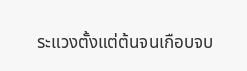ระแวงตั้งแต่ต้นจนเกือบจบ